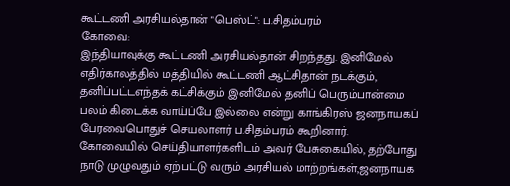கூட்டணி அரசியல்தான் "பெஸ்ட்": ப.சிதம்பரம்
கோவை:
இந்தியாவுக்கு கூட்டணி அரசியல்தான் சிறந்தது. இனிமேல் எதிர்காலத்தில் மத்தியில் கூட்டணி ஆட்சிதான் நடக்கும், தனிப்பட்டஎந்தக் கட்சிக்கும் இனிமேல் தனிப் பெரும்பான்மை பலம் கிடைக்க வாய்ப்பே இல்லை என்று காங்கிரஸ் ஜனநாயகப் பேரவைபொதுச் செயலாளர் ப.சிதம்பரம் கூறினார்.
கோவையில் செய்தியாளர்களிடம் அவர் பேசுகையில், தற்போது நாடு முழுவதும் ஏற்பட்டு வரும் அரசியல் மாற்றங்கள்,ஜனநாயக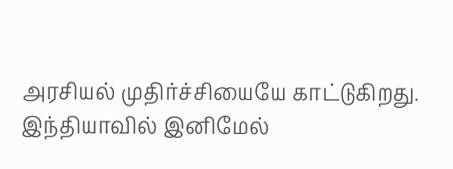அரசியல் முதிர்ச்சியையே காட்டுகிறது. இந்தியாவில் இனிமேல்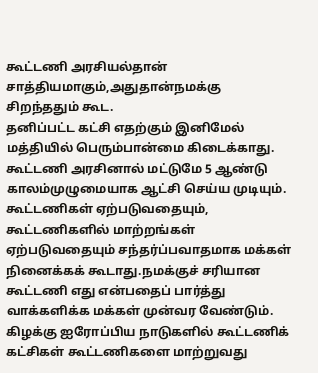கூட்டணி அரசியல்தான் சாத்தியமாகும்,அதுதான்நமக்கு சிறந்ததும் கூட.
தனிப்பட்ட கட்சி எதற்கும் இனிமேல் மத்தியில் பெரும்பான்மை கிடைக்காது. கூட்டணி அரசினால் மட்டுமே 5 ஆண்டு காலம்முழுமையாக ஆட்சி செய்ய முடியும்.
கூட்டணிகள் ஏற்படுவதையும், கூட்டணிகளில் மாற்றங்கள் ஏற்படுவதையும் சந்தர்ப்பவாதமாக மக்கள் நினைக்கக் கூடாது.நமக்குச் சரியான கூட்டணி எது என்பதைப் பார்த்து வாக்களிக்க மக்கள் முன்வர வேண்டும்.
கிழக்கு ஐரோப்பிய நாடுகளில் கூட்டணிக் கட்சிகள் கூட்டணிகளை மாற்றுவது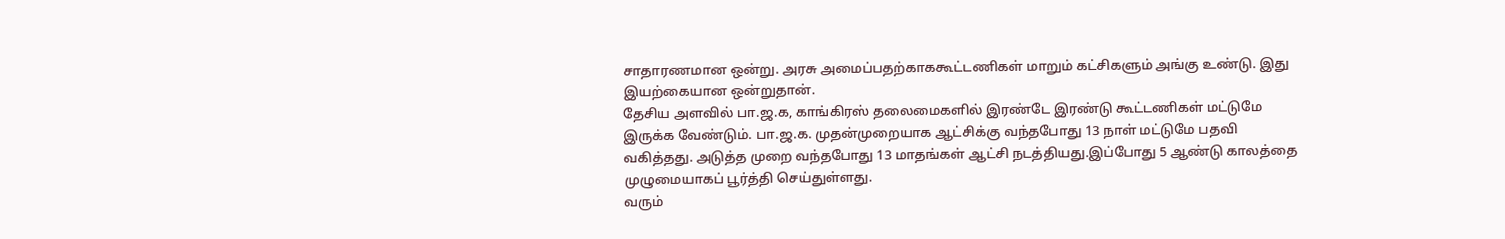சாதாரணமான ஒன்று. அரசு அமைப்பதற்காககூட்டணிகள் மாறும் கட்சிகளும் அங்கு உண்டு. இது இயற்கையான ஒன்றுதான்.
தேசிய அளவில் பா.ஜ.க, காங்கிரஸ் தலைமைகளில் இரண்டே இரண்டு கூட்டணிகள் மட்டுமே இருக்க வேண்டும். பா.ஜ.க. முதன்முறையாக ஆட்சிக்கு வந்தபோது 13 நாள் மட்டுமே பதவி வகித்தது. அடுத்த முறை வந்தபோது 13 மாதங்கள் ஆட்சி நடத்தியது.இப்போது 5 ஆண்டு காலத்தை முழுமையாகப் பூர்த்தி செய்துள்ளது.
வரும்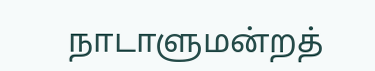நாடாளுமன்றத்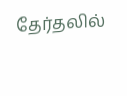தேர்தலில்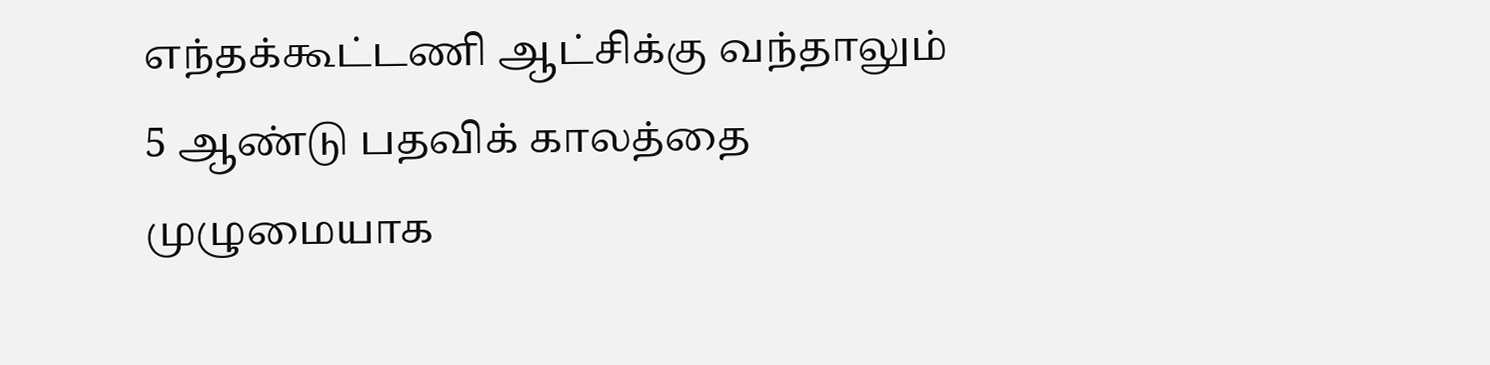எந்தக்கூட்டணி ஆட்சிக்கு வந்தாலும் 5 ஆண்டு பதவிக் காலத்தை முழுமையாக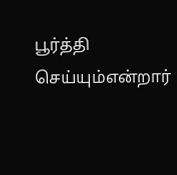பூர்த்தி செய்யும்என்றார்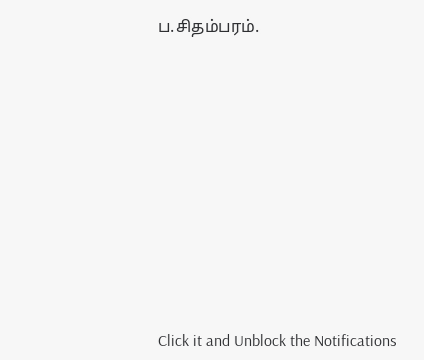ப.சிதம்பரம்.












Click it and Unblock the Notifications